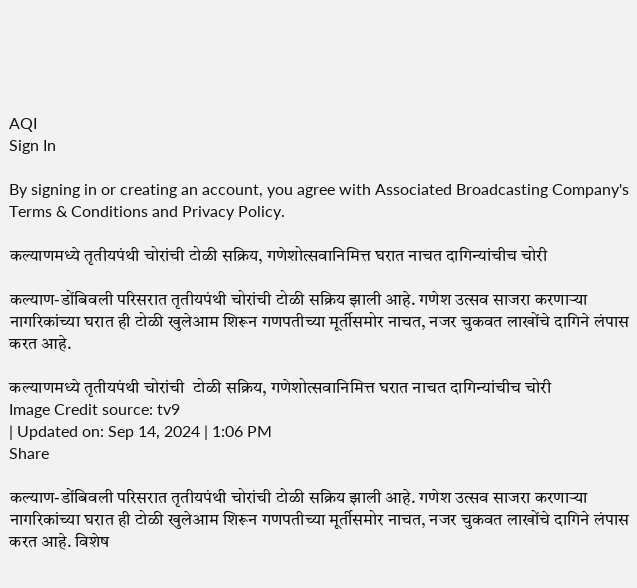AQI
Sign In

By signing in or creating an account, you agree with Associated Broadcasting Company's Terms & Conditions and Privacy Policy.

कल्याणमध्ये तृतीयपंथी चोरांची टोळी सक्रिय, गणेशोत्सवानिमित्त घरात नाचत दागिन्यांचीच चोरी

कल्याण-डोंबिवली परिसरात तृतीयपंथी चोरांची टोळी सक्रिय झाली आहे. गणेश उत्सव साजरा करणाऱ्या नागरिकांच्या घरात ही टोळी खुलेआम शिरून गणपतीच्या मूर्तीसमोर नाचत, नजर चुकवत लाखोंचे दागिने लंपास करत आहे.

कल्याणमध्ये तृतीयपंथी चोरांची  टोळी सक्रिय, गणेशोत्सवानिमित्त घरात नाचत दागिन्यांचीच चोरी
Image Credit source: tv9
| Updated on: Sep 14, 2024 | 1:06 PM
Share

कल्याण-डोंबिवली परिसरात तृतीयपंथी चोरांची टोळी सक्रिय झाली आहे. गणेश उत्सव साजरा करणाऱ्या नागरिकांच्या घरात ही टोळी खुलेआम शिरून गणपतीच्या मूर्तीसमोर नाचत, नजर चुकवत लाखोंचे दागिने लंपास करत आहे. विशेष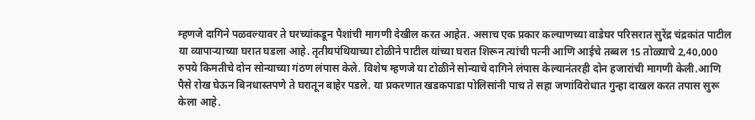म्हणजे दागिने पळवल्यावर ते घरच्यांकडून पैशांची मागणी देखील करत आहेत. असाच एक प्रकार कल्याणच्या वाडेघर परिसरात सुरेंद्र चंद्रकांत पाटील या व्यापाऱ्याच्या घरात घडला आहे. तृतीयपंथियाच्या टोळीने पाटील यांच्या घरात शिरून त्यांची पत्नी आणि आईचे तब्बल 15 तोळ्याचे 2,40,000 रुपये किमतीचे दोन सोन्याच्या गंठण लंपास केले. विशेष म्हणजे या टोळीने सोन्याचे दागिने लंपास केल्यानंतरही दोन हजारांची मागणी केली.आणि पैसे रोख घेऊन बिनधास्तपणे ते घरातून बाहेर पडले. या प्रकरणात खडकपाडा पोलिसांनी पाच ते सहा जणांविरोधात गुन्हा दाखल करत तपास सुरू केला आहे.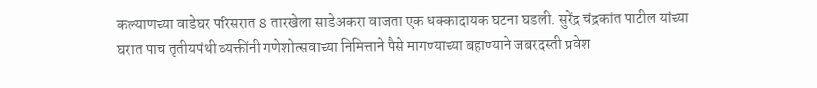कल्याणच्या वाडेघर परिसरात 8 तारखेला साडेअकरा वाजता एक धक्कादायक घटना घडली. सुरेंद्र चंद्रकांत पाटील यांच्या घरात पाच तृतीयपंथी व्यक्तींनी गणेशोत्सवाच्या निमित्ताने पैसे मागण्याच्या बहाण्याने जबरदस्ती प्रवेश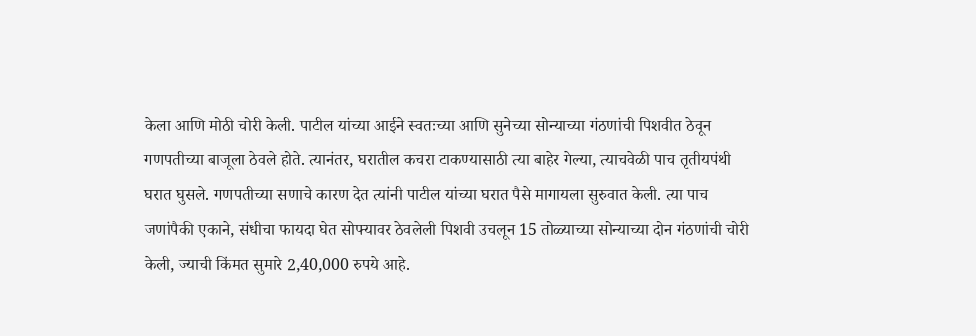केला आणि मोठी चोरी केली. पाटील यांच्या आईने स्वतःच्या आणि सुनेच्या सोन्याच्या गंठणांची पिशवीत ठेवून गणपतीच्या बाजूला ठेवले होते. त्यानंतर, घरातील कचरा टाकण्यासाठी त्या बाहेर गेल्या, त्याचवेळी पाच तृतीयपंथी घरात घुसले. गणपतीच्या सणाचे कारण देत त्यांनी पाटील यांच्या घरात पैसे मागायला सुरुवात केली. त्या पाच जणांपैकी एकाने, संधीचा फायदा घेत सोफ्यावर ठेवलेली पिशवी उचलून 15 तोळ्याच्या सोन्याच्या दोन गंठणांची चोरी केली, ज्याची किंमत सुमारे 2,40,000 रुपये आहे.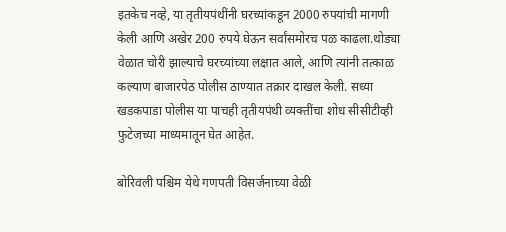इतकेच नव्हे, या तृतीयपंथींनी घरच्यांकडून 2000 रुपयांची मागणी केली आणि अखेर 200 रुपये घेऊन सर्वांसमोरच पळ काढला.थोड्या वेळात चोरी झाल्याचे घरच्यांच्या लक्षात आले, आणि त्यांनी तत्काळ कल्याण बाजारपेठ पोलीस ठाण्यात तक्रार दाखल केली. सध्या खडकपाडा पोलीस या पाचही तृतीयपंथी व्यक्तींचा शोध सीसीटीव्ही फुटेजच्या माध्यमातून घेत आहेत.

बोरिवली पश्चिम येथे गणपती विसर्जनाच्या वेळी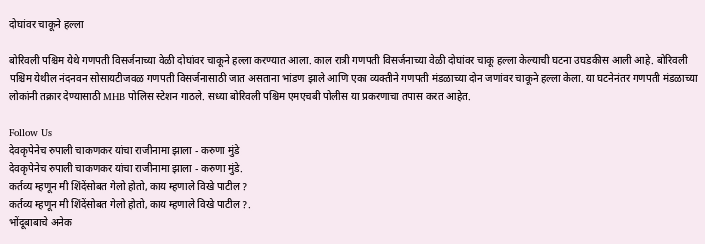दोघांवर चाकूने हल्ला

बोरिवली पश्चिम येथे गणपती विसर्जनाच्या वेळी दोघांवर चाकूने हल्ला करण्यात आला. काल रात्री गणपती विसर्जनाच्या वेळी दोघांवर चाकू हल्ला केल्याची घटना उघडकीस आली आहे. बोरिवली पश्चिम येथील नंदनवन सोसायटीजवळ गणपती विसर्जनासाठी जात असताना भांडण झाले आणि एका व्यक्तीने गणपती मंडळाच्या दोन जणांवर चाकूने हल्ला केला. या घटनेनंतर गणपती मंडळाच्या लोकांनी तक्रार देण्यासाठी MHB पोलिस स्टेशन गाठले. सध्या बोरिवली पश्चिम एमएचबी पोलीस या प्रकरणाचा तपास करत आहेत.

Follow Us
देवकृपेनेच रुपाली चाकणकर यांचा राजीनामा झाला - करुणा मुंडे
देवकृपेनेच रुपाली चाकणकर यांचा राजीनामा झाला - करुणा मुंडे.
कर्तव्य म्हणून मी शिंदेंसोबत गेलो होतो, काय म्हणाले विखे पाटील ?
कर्तव्य म्हणून मी शिंदेंसोबत गेलो होतो, काय म्हणाले विखे पाटील ?.
भोंदूबाबाचे अनेक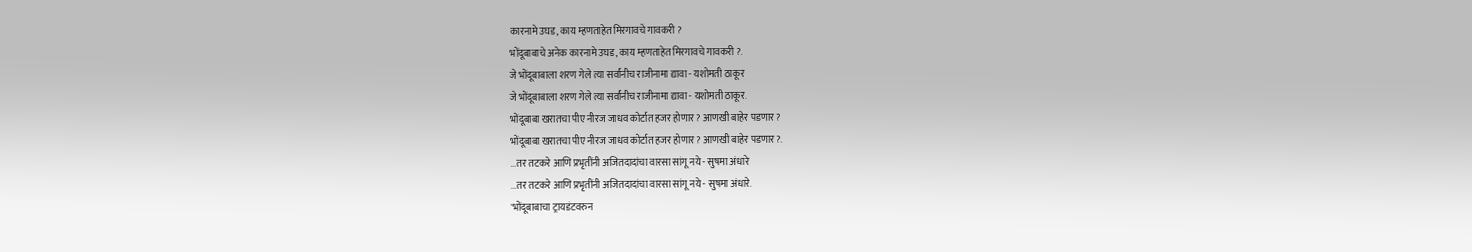कारनामे उघड, काय म्हणताहेत मिरगावचे गावकरी ?
भोंदूबाबाचे अनेक कारनामे उघड, काय म्हणताहेत मिरगावचे गावकरी ?.
जे भोंदूबाबाला शरण गेले त्या सर्वांनीच राजीनामा द्यावा - यशोमती ठाकूर
जे भोंदूबाबाला शरण गेले त्या सर्वांनीच राजीनामा द्यावा - यशोमती ठाकूर.
भोंदूबाबा खरातचा पीए नीरज जाधव कोर्टात हजर होणार? आणखी बाहेर पडणार?
भोंदूबाबा खरातचा पीए नीरज जाधव कोर्टात हजर होणार? आणखी बाहेर पडणार?.
...तर तटकरे आणि प्रभृतींनी अजितदादांचा वारसा सांगू नये - सुषमा अंधारे
...तर तटकरे आणि प्रभृतींनी अजितदादांचा वारसा सांगू नये - सुषमा अंधारे.
'भोंदूबाबाचा ट्रायडंटवरुन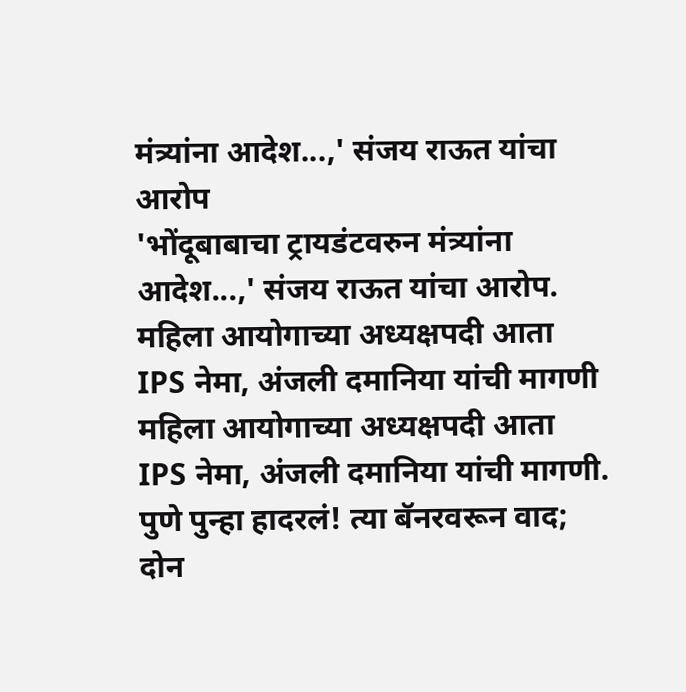मंत्र्यांना आदेश...,' संजय राऊत यांचा आरोप
'भोंदूबाबाचा ट्रायडंटवरुन मंत्र्यांना आदेश...,' संजय राऊत यांचा आरोप.
महिला आयोगाच्या अध्यक्षपदी आता IPS नेमा, अंजली दमानिया यांची मागणी
महिला आयोगाच्या अध्यक्षपदी आता IPS नेमा, अंजली दमानिया यांची मागणी.
पुणे पुन्हा हादरलं! त्या बॅनरवरून वाद; दोन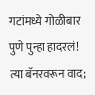गटांमध्ये गोळीबार
पुणे पुन्हा हादरलं! त्या बॅनरवरून वाद;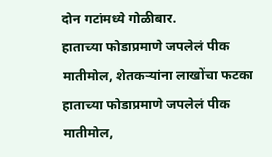दोन गटांमध्ये गोळीबार.
हाताच्या फोडाप्रमाणे जपलेलं पीक मातीमोल, शेतकऱ्यांना लाखोंचा फटका
हाताच्या फोडाप्रमाणे जपलेलं पीक मातीमोल,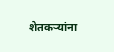शेतकऱ्यांना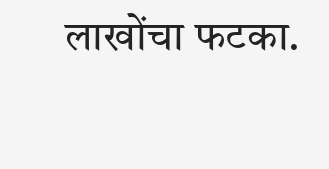लाखोंचा फटका.